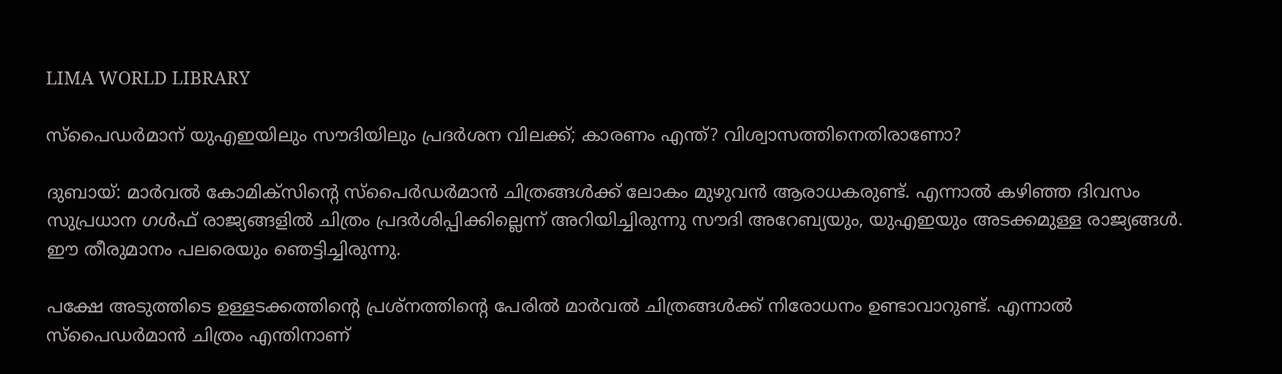LIMA WORLD LIBRARY

സ്‌പൈഡര്‍മാന് യുഎഇയിലും സൗദിയിലും പ്രദര്‍ശന വിലക്ക്; കാരണം എന്ത്? വിശ്വാസത്തിനെതിരാണോ?

ദുബായ്: മാര്‍വല്‍ കോമിക്‌സിന്റെ സ്‌പൈര്‍ഡര്‍മാന്‍ ചിത്രങ്ങള്‍ക്ക് ലോകം മുഴുവന്‍ ആരാധകരുണ്ട്. എന്നാല്‍ കഴിഞ്ഞ ദിവസം സുപ്രധാന ഗള്‍ഫ് രാജ്യങ്ങളില്‍ ചിത്രം പ്രദര്‍ശിപ്പിക്കില്ലെന്ന് അറിയിച്ചിരുന്നു സൗദി അറേബ്യയും, യുഎഇയും അടക്കമുള്ള രാജ്യങ്ങള്‍. ഈ തീരുമാനം പലരെയും ഞെട്ടിച്ചിരുന്നു.

പക്ഷേ അടുത്തിടെ ഉള്ളടക്കത്തിന്റെ പ്രശ്‌നത്തിന്റെ പേരില്‍ മാര്‍വല്‍ ചിത്രങ്ങള്‍ക്ക് നിരോധനം ഉണ്ടാവാറുണ്ട്. എന്നാല്‍ സ്‌പൈഡര്‍മാന്‍ ചിത്രം എന്തിനാണ്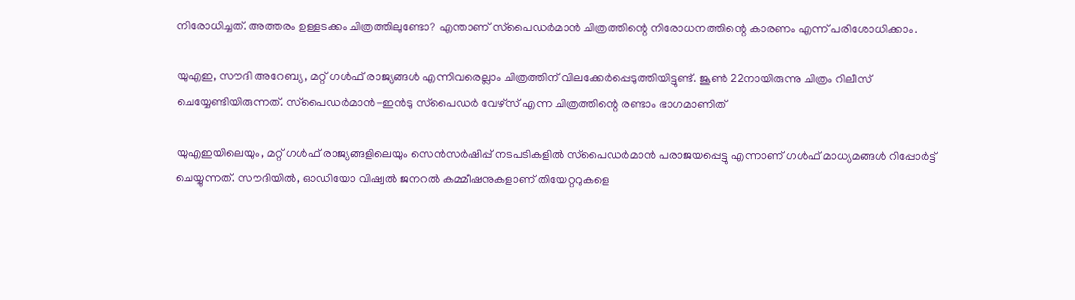നിരോധിച്ചത്. അത്തരം ഉള്ളടക്കം ചിത്രത്തിലുണ്ടോ? എന്താണ് സ്‌പൈഡര്‍മാന്‍ ചിത്രത്തിന്റെ നിരോധനത്തിന്റെ കാരണം എന്ന് പരിശോധിക്കാം.

യുഎഇ, സൗദി അറേബ്യ, മറ്റ് ഗള്‍ഫ് രാജ്യങ്ങള്‍ എന്നിവരെല്ലാം ചിത്രത്തിന് വിലക്കേര്‍പ്പെടുത്തിയിട്ടുണ്ട്. ജൂണ്‍ 22നായിരുന്നു ചിത്രം റിലീസ് ചെയ്യേണ്ടിയിരുന്നത്. സ്‌പൈഡര്‍മാന്‍-ഇന്‍ടു സ്‌പൈഡര്‍ വേഴ്‌സ് എന്ന ചിത്രത്തിന്റെ രണ്ടാം ഭാഗമാണിത്

യുഎഇയിലെയും, മറ്റ് ഗള്‍ഫ് രാജ്യങ്ങളിലെയും സെന്‍സര്‍ഷിപ്പ് നടപടികളില്‍ സ്‌പൈഡര്‍മാന്‍ പരാജയപ്പെട്ടു എന്നാണ് ഗള്‍ഫ് മാധ്യമങ്ങള്‍ റിപ്പോര്‍ട്ട് ചെയ്യുന്നത്. സൗദിയില്‍, ഓഡിയോ വിഷ്വല്‍ ജനറല്‍ കമ്മീഷനുകളാണ് തിയേറ്ററുകളെ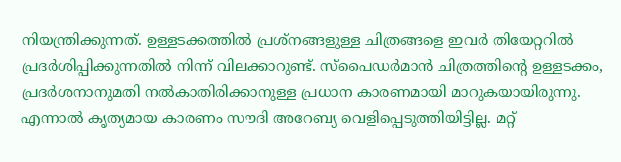നിയന്ത്രിക്കുന്നത്. ഉള്ളടക്കത്തില്‍ പ്രശ്‌നങ്ങളുള്ള ചിത്രങ്ങളെ ഇവര്‍ തിയേറ്ററില്‍ പ്രദര്‍ശിപ്പിക്കുന്നതില്‍ നിന്ന് വിലക്കാറുണ്ട്. സ്‌പൈഡര്‍മാന്‍ ചിത്രത്തിന്റെ ഉള്ളടക്കം, പ്രദര്‍ശനാനുമതി നല്‍കാതിരിക്കാനുള്ള പ്രധാന കാരണമായി മാറുകയായിരുന്നു. എന്നാല്‍ കൃത്യമായ കാരണം സൗദി അറേബ്യ വെളിപ്പെടുത്തിയിട്ടില്ല. മറ്റ്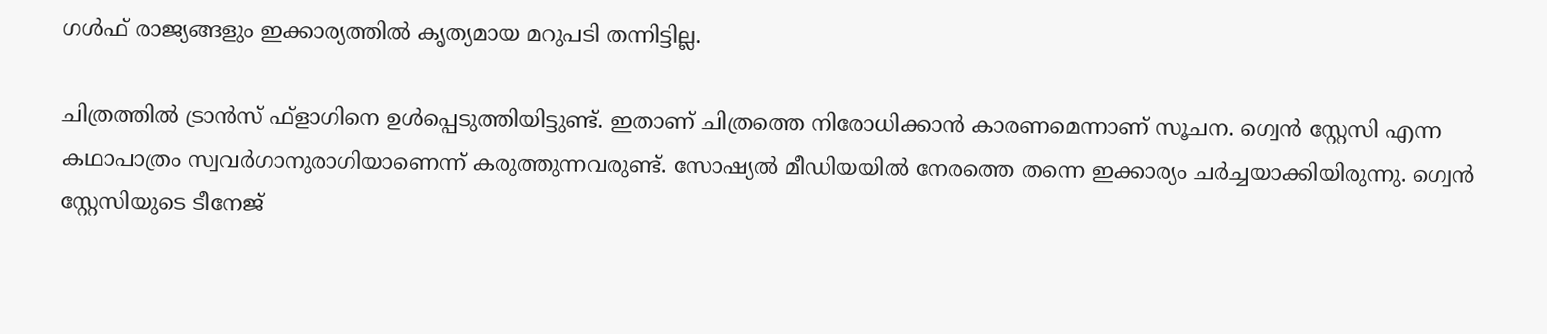ഗള്‍ഫ് രാജ്യങ്ങളും ഇക്കാര്യത്തില്‍ കൃത്യമായ മറുപടി തന്നിട്ടില്ല.

ചിത്രത്തില്‍ ട്രാന്‍സ് ഫ്‌ളാഗിനെ ഉള്‍പ്പെടുത്തിയിട്ടുണ്ട്. ഇതാണ് ചിത്രത്തെ നിരോധിക്കാന്‍ കാരണമെന്നാണ് സൂചന. ഗ്വെന്‍ സ്റ്റേസി എന്ന കഥാപാത്രം സ്വവര്‍ഗാനുരാഗിയാണെന്ന് കരുത്തുന്നവരുണ്ട്. സോഷ്യല്‍ മീഡിയയില്‍ നേരത്തെ തന്നെ ഇക്കാര്യം ചര്‍ച്ചയാക്കിയിരുന്നു. ഗ്വെന്‍ സ്റ്റേസിയുടെ ടീനേജ്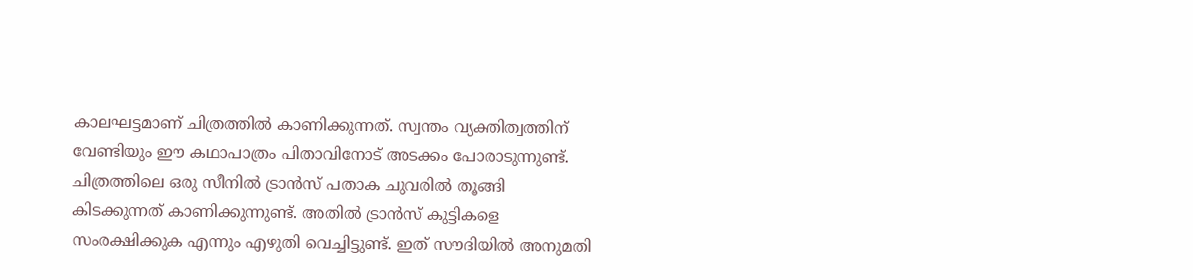കാലഘട്ടമാണ് ചിത്രത്തില്‍ കാണിക്കുന്നത്. സ്വന്തം വ്യക്തിത്വത്തിന് വേണ്ടിയും ഈ കഥാപാത്രം പിതാവിനോട് അടക്കം പോരാടുന്നുണ്ട്. ചിത്രത്തിലെ ഒരു സീനില്‍ ട്രാന്‍സ് പതാക ചുവരില്‍ തൂങ്ങി കിടക്കുന്നത് കാണിക്കുന്നുണ്ട്. അതില്‍ ട്രാന്‍സ് കുട്ടികളെ സംരക്ഷിക്കുക എന്നും എഴുതി വെച്ചിട്ടുണ്ട്. ഇത് സൗദിയില്‍ അനുമതി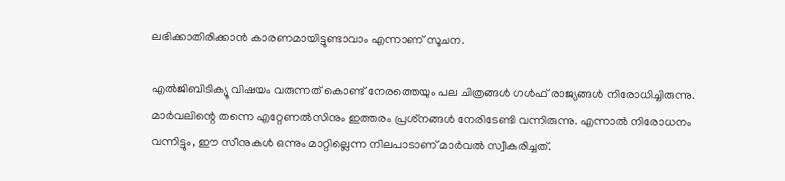ലഭിക്കാതിരിക്കാന്‍ കാരണമായിട്ടുണ്ടാവാം എന്നാണ് സൂചന.

എല്‍ജിബിടിക്യൂ വിഷയം വരുന്നത് കൊണ്ട് നേരത്തെയും പല ചിത്രങ്ങള്‍ ഗള്‍ഫ് രാജ്യങ്ങള്‍ നിരോധിച്ചിരുന്നു. മാര്‍വലിന്റെ തന്നെ എറ്റേണല്‍സിനും ഇത്തരം പ്രശ്‌നങ്ങള്‍ നേരിടേണ്ടി വന്നിരുന്നു. എന്നാല്‍ നിരോധനം വന്നിട്ടും, ഈ സീനുകള്‍ ഒന്നും മാറ്റില്ലെന്ന നിലപാടാണ് മാര്‍വല്‍ സ്വീകരിച്ചത്.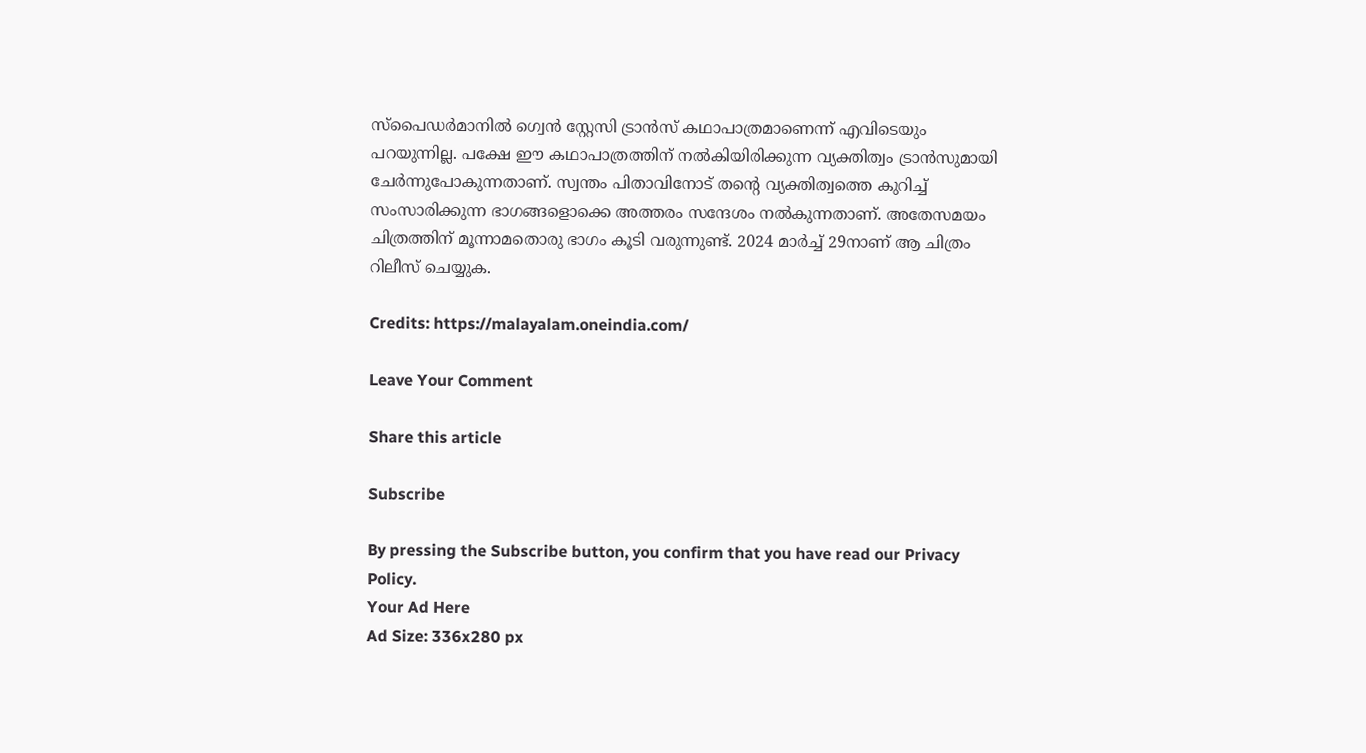സ്‌പൈഡര്‍മാനില്‍ ഗ്വെന്‍ സ്റ്റേസി ട്രാന്‍സ് കഥാപാത്രമാണെന്ന് എവിടെയും പറയുന്നില്ല. പക്ഷേ ഈ കഥാപാത്രത്തിന് നല്‍കിയിരിക്കുന്ന വ്യക്തിത്വം ട്രാന്‍സുമായി ചേര്‍ന്നുപോകുന്നതാണ്. സ്വന്തം പിതാവിനോട് തന്റെ വ്യക്തിത്വത്തെ കുറിച്ച് സംസാരിക്കുന്ന ഭാഗങ്ങളൊക്കെ അത്തരം സന്ദേശം നല്‍കുന്നതാണ്. അതേസമയം ചിത്രത്തിന് മൂന്നാമതൊരു ഭാഗം കൂടി വരുന്നുണ്ട്. 2024 മാര്‍ച്ച് 29നാണ് ആ ചിത്രം റിലീസ് ചെയ്യുക.

Credits: https://malayalam.oneindia.com/

Leave Your Comment

Share this article

Subscribe

By pressing the Subscribe button, you confirm that you have read our Privacy Policy.
Your Ad Here
Ad Size: 336x280 px